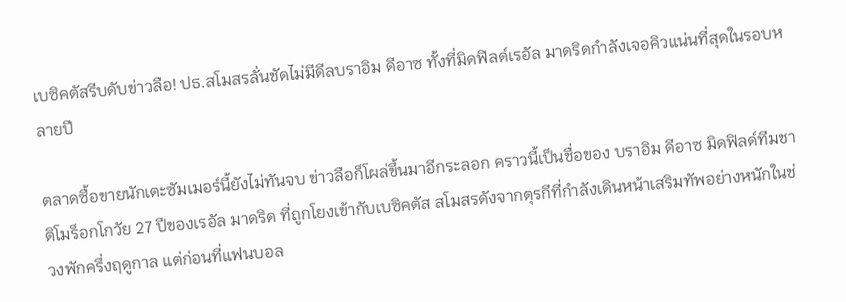เบซิคตัสรีบดับข่าวลือ! ปธ.สโมสรลั่นชัดไม่มีดีลบราอิม ดีอาซ ทั้งที่มิดฟิลด์เรอัล มาดริดกำลังเจอคิวแน่นที่สุดในรอบหลายปี

ตลาดซื้อขายนักเตะซัมเมอร์นี้ยังไม่ทันจบ ข่าวลือก็โผล่ขึ้นมาอีกระลอก คราวนี้เป็นชื่อของ บราอิม ดีอาซ มิดฟิลด์ทีมชาติโมร็อกโกวัย 27 ปีของเรอัล มาดริด ที่ถูกโยงเข้ากับเบซิคตัส สโมสรดังจากตุรกีที่กำลังเดินหน้าเสริมทัพอย่างหนักในช่วงพักครึ่งฤดูกาล แต่ก่อนที่แฟนบอล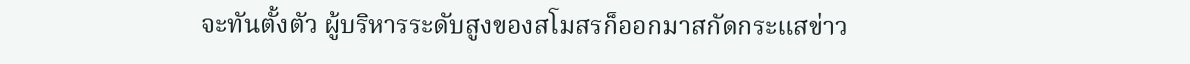จะทันตั้งตัว ผู้บริหารระดับสูงของสโมสรก็ออกมาสกัดกระแสข่าว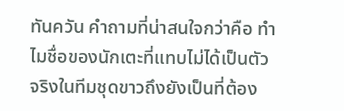ทันควัน คำถามที่น่าสนใจกว่าคือ ทำไมชื่อของนักเตะที่แทบไม่ได้เป็นตัวจริงในทีมชุดขาวถึงยังเป็นที่ต้อง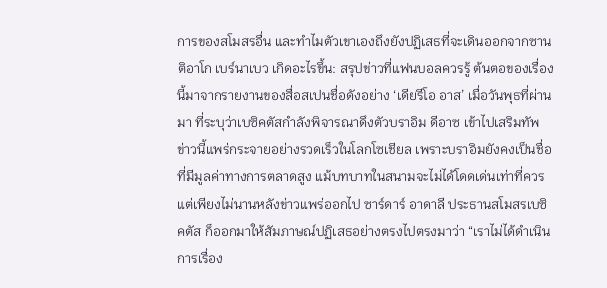การของสโมสรอื่น และทำไมตัวเขาเองถึงยังปฏิเสธที่จะเดินออกจากซานติอาโก เบร์นาเบว เกิดอะไรขึ้น: สรุปข่าวที่แฟนบอลควรรู้ ต้นตอของเรื่องนี้มาจากรายงานของสื่อสเปนชื่อดังอย่าง ‘เดียรีโอ อาส’ เมื่อวันพุธที่ผ่านมา ที่ระบุว่าเบซิคตัสกำลังพิจารณาดึงตัวบราอิม ดีอาซ เข้าไปเสริมทัพ ข่าวนี้แพร่กระจายอย่างรวดเร็วในโลกโซเชียล เพราะบราอิมยังคงเป็นชื่อที่มีมูลค่าทางการตลาดสูง แม้บทบาทในสนามจะไม่ได้โดดเด่นเท่าที่ควร แต่เพียงไม่นานหลังข่าวแพร่ออกไป ซาร์ดาร์ อาดาลี ประธานสโมสรเบซิคตัส ก็ออกมาให้สัมภาษณ์ปฏิเสธอย่างตรงไปตรงมาว่า “เราไม่ได้ดำเนินการเรื่อง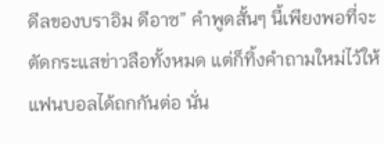ดีลของบราอิม ดีอาซ” คำพูดสั้นๆ นี้เพียงพอที่จะตัดกระแสข่าวลือทั้งหมด แต่ก็ทิ้งคำถามใหม่ไว้ให้แฟนบอลได้ถกกันต่อ นั่น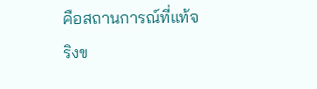คือสถานการณ์ที่แท้จริงข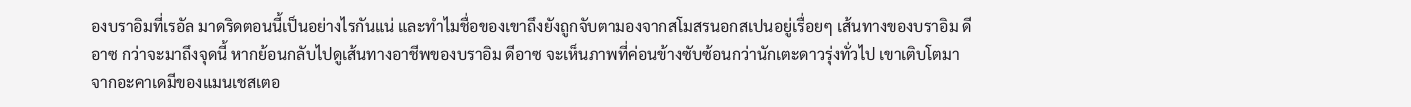องบราอิมที่เรอัล มาดริดตอนนี้เป็นอย่างไรกันแน่ และทำไมชื่อของเขาถึงยังถูกจับตามองจากสโมสรนอกสเปนอยู่เรื่อยๆ เส้นทางของบราอิม ดีอาซ กว่าจะมาถึงจุดนี้ หากย้อนกลับไปดูเส้นทางอาชีพของบราอิม ดีอาซ จะเห็นภาพที่ค่อนข้างซับซ้อนกว่านักเตะดาวรุ่งทั่วไป เขาเติบโตมาจากอะคาเดมีของแมนเชสเตอ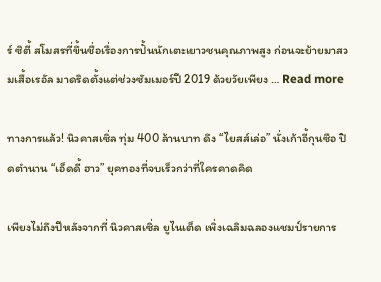ร์ ซิตี้ สโมสรที่ขึ้นชื่อเรื่องการปั้นนักเตะเยาวชนคุณภาพสูง ก่อนจะย้ายมาสวมเสื้อเรอัล มาดริดตั้งแต่ช่วงซัมเมอร์ปี 2019 ด้วยวัยเพียง … Read more

ทางการแล้ว! นิวคาสเซิ่ล ทุ่ม 400 ล้านบาท ดึง “ไยสส์เล่อ” นั่งเก้าอี้กุนซือ ปิดตำนาน “เอ็ดดี้ ฮาว” ยุคทองที่จบเร็วกว่าที่ใครคาดคิด

เพียงไม่ถึงปีหลังจากที่ นิวคาสเซิ่ล ยูไนเต็ด เพิ่งเฉลิมฉลองแชมป์รายการ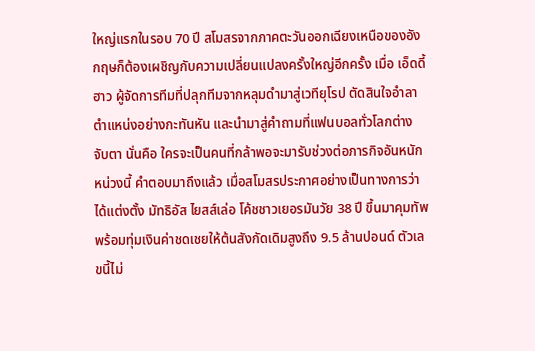ใหญ่แรกในรอบ 70 ปี สโมสรจากภาคตะวันออกเฉียงเหนือของอังกฤษก็ต้องเผชิญกับความเปลี่ยนแปลงครั้งใหญ่อีกครั้ง เมื่อ เอ็ดดี้ ฮาว ผู้จัดการทีมที่ปลุกทีมจากหลุมดำมาสู่เวทียุโรป ตัดสินใจอำลาตำแหน่งอย่างกะทันหัน และนำมาสู่คำถามที่แฟนบอลทั่วโลกต่างจับตา นั่นคือ ใครจะเป็นคนที่กล้าพอจะมารับช่วงต่อภารกิจอันหนักหน่วงนี้ คำตอบมาถึงแล้ว เมื่อสโมสรประกาศอย่างเป็นทางการว่าได้แต่งตั้ง มัทธิอัส ไยสส์เล่อ โค้ชชาวเยอรมันวัย 38 ปี ขึ้นมาคุมทัพ พร้อมทุ่มเงินค่าชดเชยให้ต้นสังกัดเดิมสูงถึง 9.5 ล้านปอนด์ ตัวเลขนี้ไม่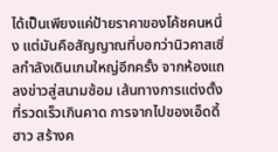ได้เป็นเพียงแค่ป้ายราคาของโค้ชคนหนึ่ง แต่มันคือสัญญาณที่บอกว่านิวคาสเซิ่ลกำลังเดินเกมใหญ่อีกครั้ง จากห้องแถลงข่าวสู่สนามซ้อม เส้นทางการแต่งตั้งที่รวดเร็วเกินคาด การจากไปของเอ็ดดี้ ฮาว สร้างค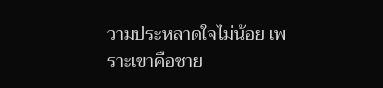วามประหลาดใจไม่น้อย เพราะเขาคือชาย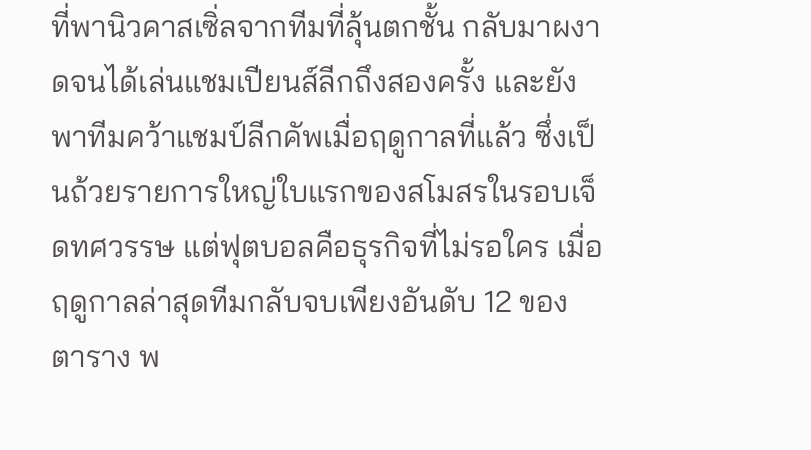ที่พานิวคาสเซิ่ลจากทีมที่ลุ้นตกชั้น กลับมาผงาดจนได้เล่นแชมเปียนส์ลีกถึงสองครั้ง และยังพาทีมคว้าแชมป์ลีกคัพเมื่อฤดูกาลที่แล้ว ซึ่งเป็นถ้วยรายการใหญ่ใบแรกของสโมสรในรอบเจ็ดทศวรรษ แต่ฟุตบอลคือธุรกิจที่ไม่รอใคร เมื่อฤดูกาลล่าสุดทีมกลับจบเพียงอันดับ 12 ของตาราง พ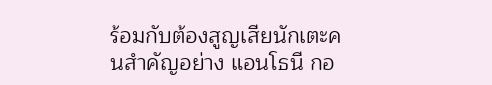ร้อมกับต้องสูญเสียนักเตะคนสำคัญอย่าง แอนโธนี กอ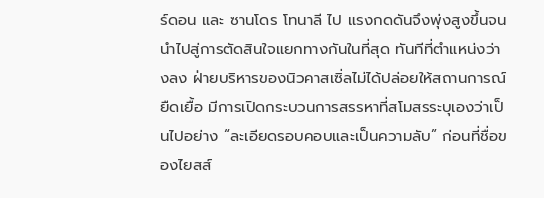ร์ดอน และ ซานโดร โทนาลี ไป แรงกดดันจึงพุ่งสูงขึ้นจนนำไปสู่การตัดสินใจแยกทางกันในที่สุด ทันทีที่ตำแหน่งว่างลง ฝ่ายบริหารของนิวคาสเซิ่ลไม่ได้ปล่อยให้สถานการณ์ยืดเยื้อ มีการเปิดกระบวนการสรรหาที่สโมสรระบุเองว่าเป็นไปอย่าง “ละเอียดรอบคอบและเป็นความลับ” ก่อนที่ชื่อของไยสส์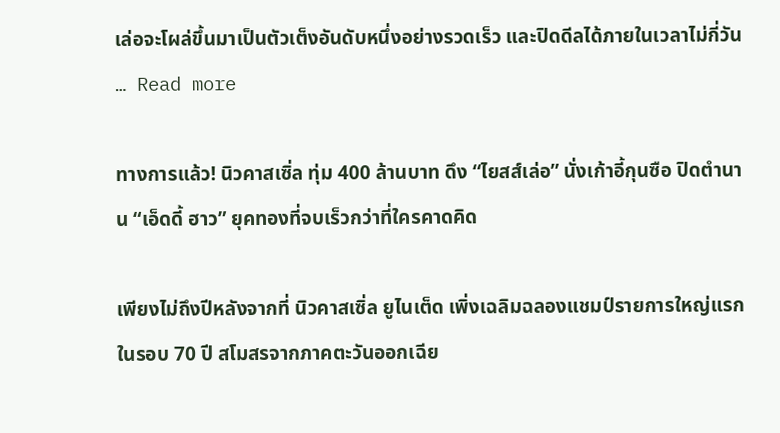เล่อจะโผล่ขึ้นมาเป็นตัวเต็งอันดับหนึ่งอย่างรวดเร็ว และปิดดีลได้ภายในเวลาไม่กี่วัน … Read more

ทางการแล้ว! นิวคาสเซิ่ล ทุ่ม 400 ล้านบาท ดึง “ไยสส์เล่อ” นั่งเก้าอี้กุนซือ ปิดตำนาน “เอ็ดดี้ ฮาว” ยุคทองที่จบเร็วกว่าที่ใครคาดคิด

เพียงไม่ถึงปีหลังจากที่ นิวคาสเซิ่ล ยูไนเต็ด เพิ่งเฉลิมฉลองแชมป์รายการใหญ่แรกในรอบ 70 ปี สโมสรจากภาคตะวันออกเฉีย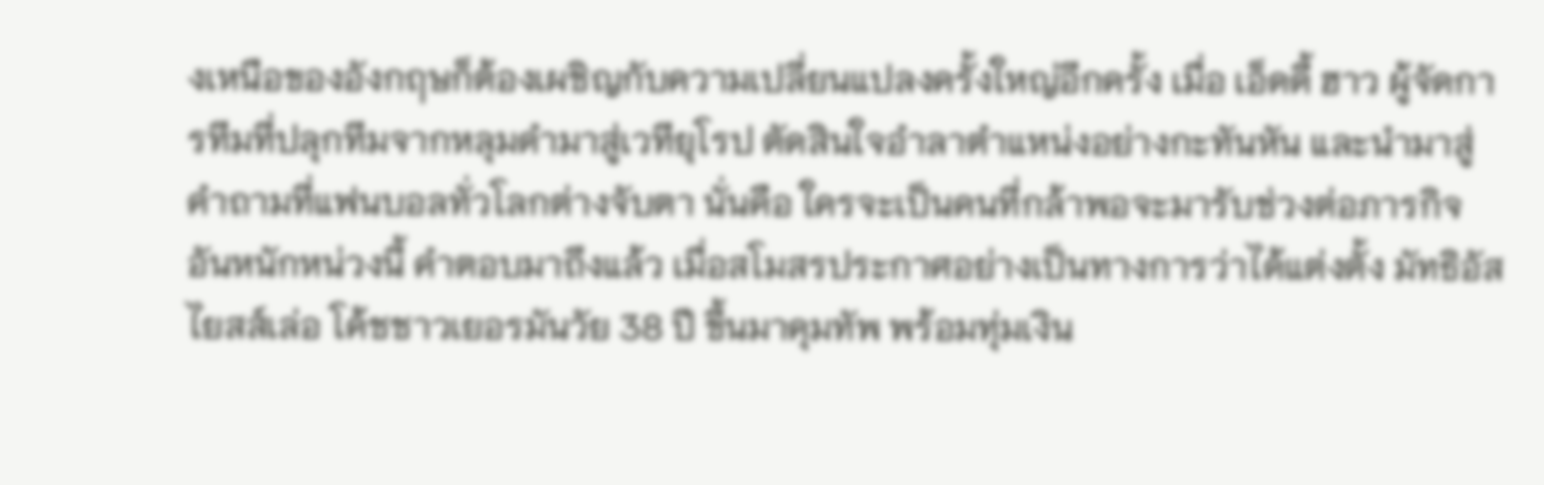งเหนือของอังกฤษก็ต้องเผชิญกับความเปลี่ยนแปลงครั้งใหญ่อีกครั้ง เมื่อ เอ็ดดี้ ฮาว ผู้จัดการทีมที่ปลุกทีมจากหลุมดำมาสู่เวทียุโรป ตัดสินใจอำลาตำแหน่งอย่างกะทันหัน และนำมาสู่คำถามที่แฟนบอลทั่วโลกต่างจับตา นั่นคือ ใครจะเป็นคนที่กล้าพอจะมารับช่วงต่อภารกิจอันหนักหน่วงนี้ คำตอบมาถึงแล้ว เมื่อสโมสรประกาศอย่างเป็นทางการว่าได้แต่งตั้ง มัทธิอัส ไยสส์เล่อ โค้ชชาวเยอรมันวัย 38 ปี ขึ้นมาคุมทัพ พร้อมทุ่มเงิน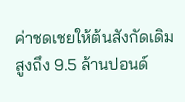ค่าชดเชยให้ต้นสังกัดเดิมสูงถึง 9.5 ล้านปอนด์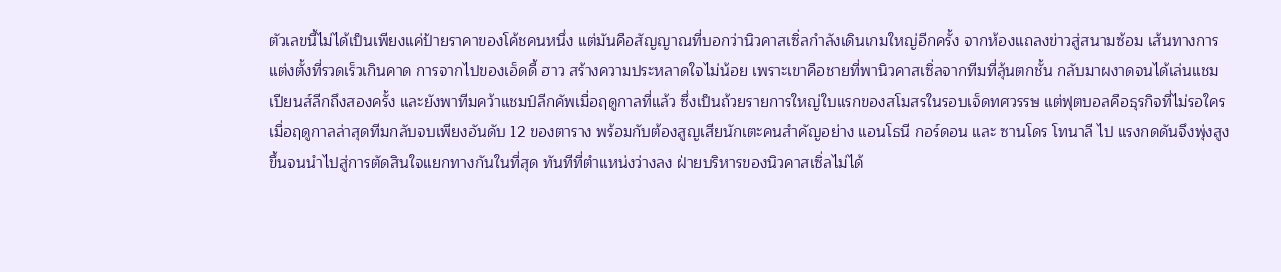ตัวเลขนี้ไม่ได้เป็นเพียงแค่ป้ายราคาของโค้ชคนหนึ่ง แต่มันคือสัญญาณที่บอกว่านิวคาสเซิ่ลกำลังเดินเกมใหญ่อีกครั้ง จากห้องแถลงข่าวสู่สนามซ้อม เส้นทางการแต่งตั้งที่รวดเร็วเกินคาด การจากไปของเอ็ดดี้ ฮาว สร้างความประหลาดใจไม่น้อย เพราะเขาคือชายที่พานิวคาสเซิ่ลจากทีมที่ลุ้นตกชั้น กลับมาผงาดจนได้เล่นแชมเปียนส์ลีกถึงสองครั้ง และยังพาทีมคว้าแชมป์ลีกคัพเมื่อฤดูกาลที่แล้ว ซึ่งเป็นถ้วยรายการใหญ่ใบแรกของสโมสรในรอบเจ็ดทศวรรษ แต่ฟุตบอลคือธุรกิจที่ไม่รอใคร เมื่อฤดูกาลล่าสุดทีมกลับจบเพียงอันดับ 12 ของตาราง พร้อมกับต้องสูญเสียนักเตะคนสำคัญอย่าง แอนโธนี กอร์ดอน และ ซานโดร โทนาลี ไป แรงกดดันจึงพุ่งสูงขึ้นจนนำไปสู่การตัดสินใจแยกทางกันในที่สุด ทันทีที่ตำแหน่งว่างลง ฝ่ายบริหารของนิวคาสเซิ่ลไม่ได้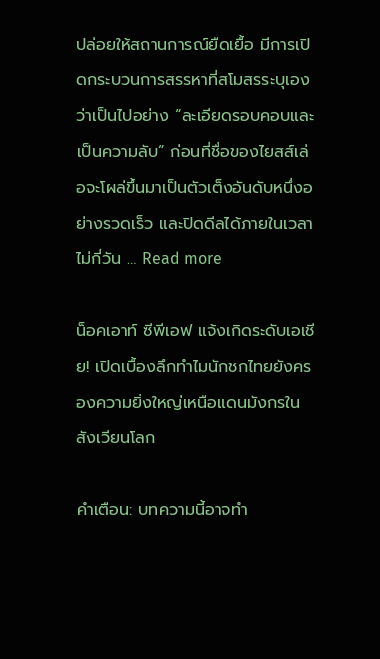ปล่อยให้สถานการณ์ยืดเยื้อ มีการเปิดกระบวนการสรรหาที่สโมสรระบุเองว่าเป็นไปอย่าง “ละเอียดรอบคอบและเป็นความลับ” ก่อนที่ชื่อของไยสส์เล่อจะโผล่ขึ้นมาเป็นตัวเต็งอันดับหนึ่งอย่างรวดเร็ว และปิดดีลได้ภายในเวลาไม่กี่วัน … Read more

น็อคเอาท์ ซีพีเอฟ แจ้งเกิดระดับเอเชีย! เปิดเบื้องลึกทำไมนักชกไทยยังครองความยิ่งใหญ่เหนือแดนมังกรในสังเวียนโลก

คำเตือน: บทความนี้อาจทำ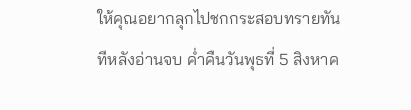ให้คุณอยากลุกไปชกกระสอบทรายทันทีหลังอ่านจบ ค่ำคืนวันพุธที่ 5 สิงหาค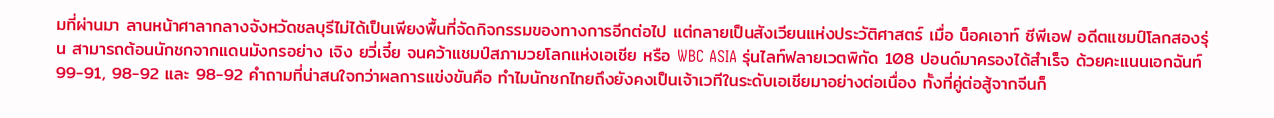มที่ผ่านมา ลานหน้าศาลากลางจังหวัดชลบุรีไม่ได้เป็นเพียงพื้นที่จัดกิจกรรมของทางการอีกต่อไป แต่กลายเป็นสังเวียนแห่งประวัติศาสตร์ เมื่อ น็อคเอาท์ ซีพีเอฟ อดีตแชมป์โลกสองรุ่น สามารถต้อนนักชกจากแดนมังกรอย่าง เจิง ยวี่เจี๋ย จนคว้าแชมป์สภามวยโลกแห่งเอเชีย หรือ WBC ASIA รุ่นไลท์ฟลายเวตพิกัด 108 ปอนด์มาครองได้สำเร็จ ด้วยคะแนนเอกฉันท์ 99-91, 98-92 และ 98-92 คำถามที่น่าสนใจกว่าผลการแข่งขันคือ ทำไมนักชกไทยถึงยังคงเป็นเจ้าเวทีในระดับเอเชียมาอย่างต่อเนื่อง ทั้งที่คู่ต่อสู้จากจีนก็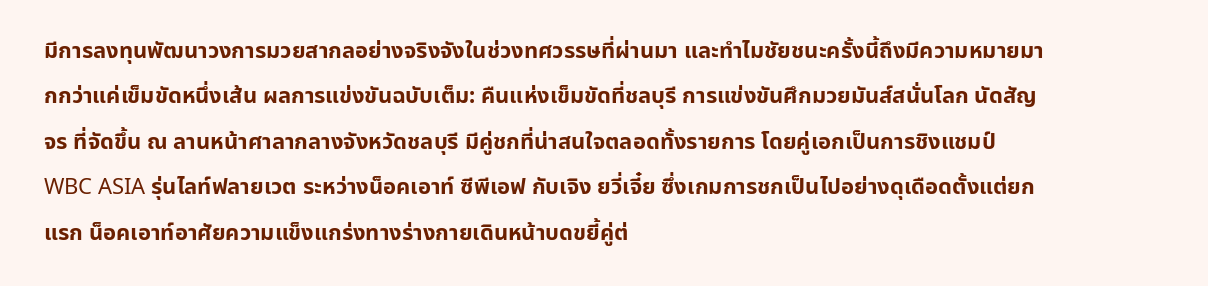มีการลงทุนพัฒนาวงการมวยสากลอย่างจริงจังในช่วงทศวรรษที่ผ่านมา และทำไมชัยชนะครั้งนี้ถึงมีความหมายมากกว่าแค่เข็มขัดหนึ่งเส้น ผลการแข่งขันฉบับเต็ม: คืนแห่งเข็มขัดที่ชลบุรี การแข่งขันศึกมวยมันส์สนั่นโลก นัดสัญจร ที่จัดขึ้น ณ ลานหน้าศาลากลางจังหวัดชลบุรี มีคู่ชกที่น่าสนใจตลอดทั้งรายการ โดยคู่เอกเป็นการชิงแชมป์ WBC ASIA รุ่นไลท์ฟลายเวต ระหว่างน็อคเอาท์ ซีพีเอฟ กับเจิง ยวี่เจี๋ย ซึ่งเกมการชกเป็นไปอย่างดุเดือดตั้งแต่ยกแรก น็อคเอาท์อาศัยความแข็งแกร่งทางร่างกายเดินหน้าบดขยี้คู่ต่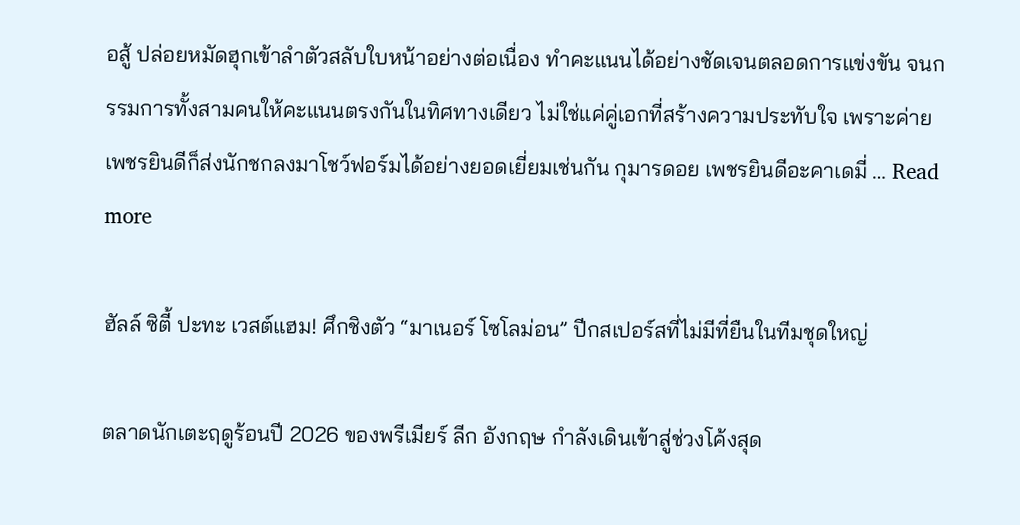อสู้ ปล่อยหมัดฮุกเข้าลำตัวสลับใบหน้าอย่างต่อเนื่อง ทำคะแนนได้อย่างชัดเจนตลอดการแข่งขัน จนกรรมการทั้งสามคนให้คะแนนตรงกันในทิศทางเดียว ไม่ใช่แค่คู่เอกที่สร้างความประทับใจ เพราะค่ายเพชรยินดีก็ส่งนักชกลงมาโชว์ฟอร์มได้อย่างยอดเยี่ยมเช่นกัน กุมารดอย เพชรยินดีอะคาเดมี่ … Read more

ฮัลล์ ซิตี้ ปะทะ เวสต์แฮม! ศึกชิงตัว “มาเนอร์ โซโลม่อน” ปีกสเปอร์สที่ไม่มีที่ยืนในทีมชุดใหญ่

ตลาดนักเตะฤดูร้อนปี 2026 ของพรีเมียร์ ลีก อังกฤษ กำลังเดินเข้าสู่ช่วงโค้งสุด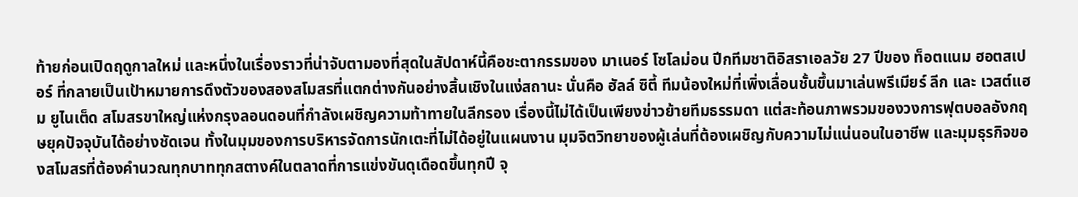ท้ายก่อนเปิดฤดูกาลใหม่ และหนึ่งในเรื่องราวที่น่าจับตามองที่สุดในสัปดาห์นี้คือชะตากรรมของ มาเนอร์ โซโลม่อน ปีกทีมชาติอิสราเอลวัย 27 ปีของ ท็อตแนม ฮอตสเปอร์ ที่กลายเป็นเป้าหมายการดึงตัวของสองสโมสรที่แตกต่างกันอย่างสิ้นเชิงในแง่สถานะ นั่นคือ ฮัลล์ ซิตี้ ทีมน้องใหม่ที่เพิ่งเลื่อนชั้นขึ้นมาเล่นพรีเมียร์ ลีก และ เวสต์แฮม ยูไนเต็ด สโมสรขาใหญ่แห่งกรุงลอนดอนที่กำลังเผชิญความท้าทายในลีกรอง เรื่องนี้ไม่ได้เป็นเพียงข่าวย้ายทีมธรรมดา แต่สะท้อนภาพรวมของวงการฟุตบอลอังกฤษยุคปัจจุบันได้อย่างชัดเจน ทั้งในมุมของการบริหารจัดการนักเตะที่ไม่ได้อยู่ในแผนงาน มุมจิตวิทยาของผู้เล่นที่ต้องเผชิญกับความไม่แน่นอนในอาชีพ และมุมธุรกิจของสโมสรที่ต้องคำนวณทุกบาททุกสตางค์ในตลาดที่การแข่งขันดุเดือดขึ้นทุกปี จุ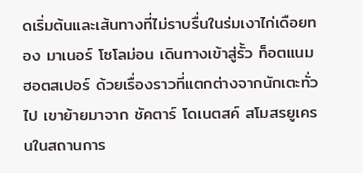ดเริ่มต้นและเส้นทางที่ไม่ราบรื่นในร่มเงาไก่เดือยทอง มาเนอร์ โซโลม่อน เดินทางเข้าสู่รั้ว ท็อตแนม ฮอตสเปอร์ ด้วยเรื่องราวที่แตกต่างจากนักเตะทั่วไป เขาย้ายมาจาก ชัคตาร์ โดเนตสค์ สโมสรยูเครนในสถานการ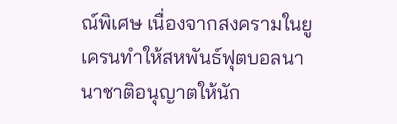ณ์พิเศษ เนื่องจากสงครามในยูเครนทำให้สหพันธ์ฟุตบอลนานาชาติอนุญาตให้นัก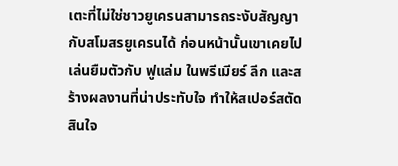เตะที่ไม่ใช่ชาวยูเครนสามารถระงับสัญญากับสโมสรยูเครนได้ ก่อนหน้านั้นเขาเคยไปเล่นยืมตัวกับ ฟูแล่ม ในพรีเมียร์ ลีก และสร้างผลงานที่น่าประทับใจ ทำให้สเปอร์สตัดสินใจ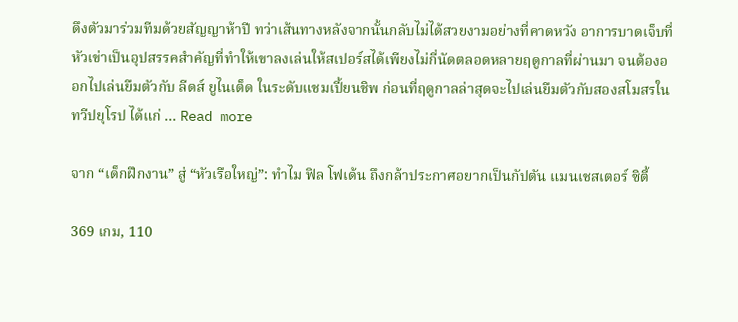ดึงตัวมาร่วมทีมด้วยสัญญาห้าปี ทว่าเส้นทางหลังจากนั้นกลับไม่ได้สวยงามอย่างที่คาดหวัง อาการบาดเจ็บที่หัวเข่าเป็นอุปสรรคสำคัญที่ทำให้เขาลงเล่นให้สเปอร์สได้เพียงไม่กี่นัดตลอดหลายฤดูกาลที่ผ่านมา จนต้องออกไปเล่นยืมตัวกับ ลีดส์ ยูไนเต็ด ในระดับแชมเปี้ยนชิพ ก่อนที่ฤดูกาลล่าสุดจะไปเล่นยืมตัวกับสองสโมสรในทวีปยุโรป ได้แก่ … Read more

จาก “เด็กฝึกงาน” สู่ “หัวเรือใหญ่”: ทำไม ฟิล โฟเด้น ถึงกล้าประกาศอยากเป็นกัปตัน แมนเชสเตอร์ ซิตี้

369 เกม, 110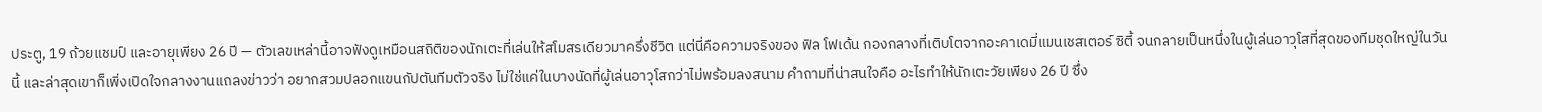ประตู, 19 ถ้วยแชมป์ และอายุเพียง 26 ปี — ตัวเลขเหล่านี้อาจฟังดูเหมือนสถิติของนักเตะที่เล่นให้สโมสรเดียวมาครึ่งชีวิต แต่นี่คือความจริงของ ฟิล โฟเด้น กองกลางที่เติบโตจากอะคาเดมี่แมนเชสเตอร์ ซิตี้ จนกลายเป็นหนึ่งในผู้เล่นอาวุโสที่สุดของทีมชุดใหญ่ในวันนี้ และล่าสุดเขาก็เพิ่งเปิดใจกลางงานแถลงข่าวว่า อยากสวมปลอกแขนกัปตันทีมตัวจริง ไม่ใช่แค่ในบางนัดที่ผู้เล่นอาวุโสกว่าไม่พร้อมลงสนาม คำถามที่น่าสนใจคือ อะไรทำให้นักเตะวัยเพียง 26 ปี ซึ่ง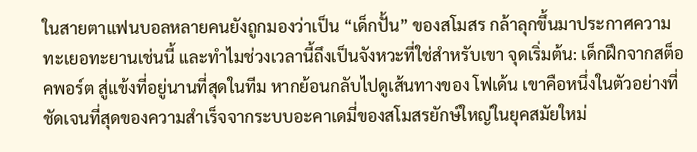ในสายตาแฟนบอลหลายคนยังถูกมองว่าเป็น “เด็กปั้น” ของสโมสร กล้าลุกขึ้นมาประกาศความทะเยอทะยานเช่นนี้ และทำไมช่วงเวลานี้ถึงเป็นจังหวะที่ใช่สำหรับเขา จุดเริ่มต้น: เด็กฝึกจากสต็อคพอร์ต สู่แข้งที่อยู่นานที่สุดในทีม หากย้อนกลับไปดูเส้นทางของ โฟเด้น เขาคือหนึ่งในตัวอย่างที่ชัดเจนที่สุดของความสำเร็จจากระบบอะคาเดมี่ของสโมสรยักษ์ใหญ่ในยุคสมัยใหม่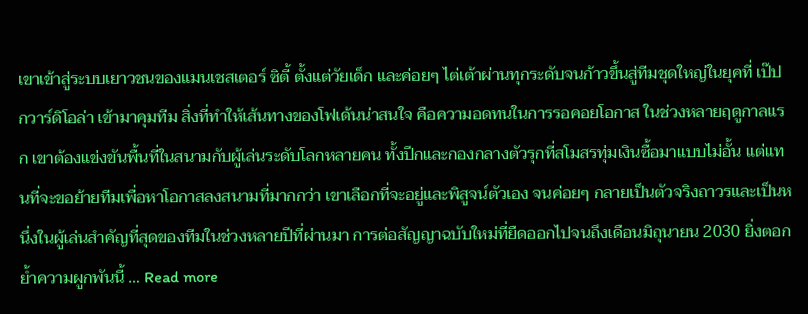เขาเข้าสู่ระบบเยาวชนของแมนเชสเตอร์ ซิตี้ ตั้งแต่วัยเด็ก และค่อยๆ ไต่เต้าผ่านทุกระดับจนก้าวขึ้นสู่ทีมชุดใหญ่ในยุคที่ เป๊ป กวาร์ดิโอล่า เข้ามาคุมทีม สิ่งที่ทำให้เส้นทางของโฟเด้นน่าสนใจ คือความอดทนในการรอคอยโอกาส ในช่วงหลายฤดูกาลแรก เขาต้องแข่งขันพื้นที่ในสนามกับผู้เล่นระดับโลกหลายคน ทั้งปีกและกองกลางตัวรุกที่สโมสรทุ่มเงินซื้อมาแบบไม่อั้น แต่แทนที่จะขอย้ายทีมเพื่อหาโอกาสลงสนามที่มากกว่า เขาเลือกที่จะอยู่และพิสูจน์ตัวเอง จนค่อยๆ กลายเป็นตัวจริงถาวรและเป็นหนึ่งในผู้เล่นสำคัญที่สุดของทีมในช่วงหลายปีที่ผ่านมา การต่อสัญญาฉบับใหม่ที่ยืดออกไปจนถึงเดือนมิถุนายน 2030 ยิ่งตอกย้ำความผูกพันนี้ … Read more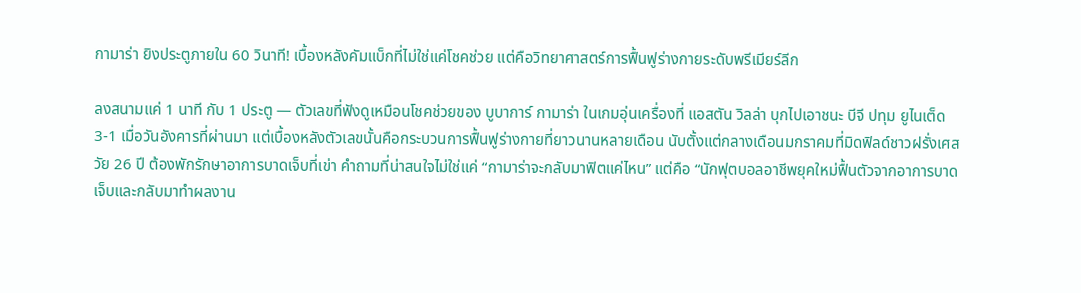กามาร่า ยิงประตูภายใน 60 วินาที! เบื้องหลังคัมแบ็กที่ไม่ใช่แค่โชคช่วย แต่คือวิทยาศาสตร์การฟื้นฟูร่างกายระดับพรีเมียร์ลีก

ลงสนามแค่ 1 นาที กับ 1 ประตู — ตัวเลขที่ฟังดูเหมือนโชคช่วยของ บูบาการ์ กามาร่า ในเกมอุ่นเครื่องที่ แอสตัน วิลล่า บุกไปเอาชนะ บีจี ปทุม ยูไนเต็ด 3-1 เมื่อวันอังคารที่ผ่านมา แต่เบื้องหลังตัวเลขนั้นคือกระบวนการฟื้นฟูร่างกายที่ยาวนานหลายเดือน นับตั้งแต่กลางเดือนมกราคมที่มิดฟิลด์ชาวฝรั่งเศสวัย 26 ปี ต้องพักรักษาอาการบาดเจ็บที่เข่า คำถามที่น่าสนใจไม่ใช่แค่ “กามาร่าจะกลับมาฟิตแค่ไหน” แต่คือ “นักฟุตบอลอาชีพยุคใหม่ฟื้นตัวจากอาการบาดเจ็บและกลับมาทำผลงาน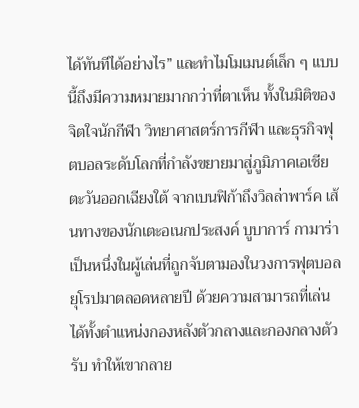ได้ทันทีได้อย่างไร” และทำไมโมเมนต์เล็ก ๆ แบบนี้ถึงมีความหมายมากกว่าที่ตาเห็น ทั้งในมิติของจิตใจนักกีฬา วิทยาศาสตร์การกีฬา และธุรกิจฟุตบอลระดับโลกที่กำลังขยายมาสู่ภูมิภาคเอเชียตะวันออกเฉียงใต้ จากเบนฟิก้าถึงวิลล่าพาร์ค เส้นทางของนักเตะอเนกประสงค์ บูบาการ์ กามาร่า เป็นหนึ่งในผู้เล่นที่ถูกจับตามองในวงการฟุตบอลยุโรปมาตลอดหลายปี ด้วยความสามารถที่เล่นได้ทั้งตำแหน่งกองหลังตัวกลางและกองกลางตัวรับ ทำให้เขากลาย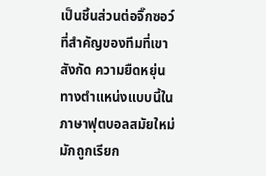เป็นชิ้นส่วนต่อจิ๊กซอว์ที่สำคัญของทีมที่เขาสังกัด ความยืดหยุ่นทางตำแหน่งแบบนี้ในภาษาฟุตบอลสมัยใหม่มักถูกเรียก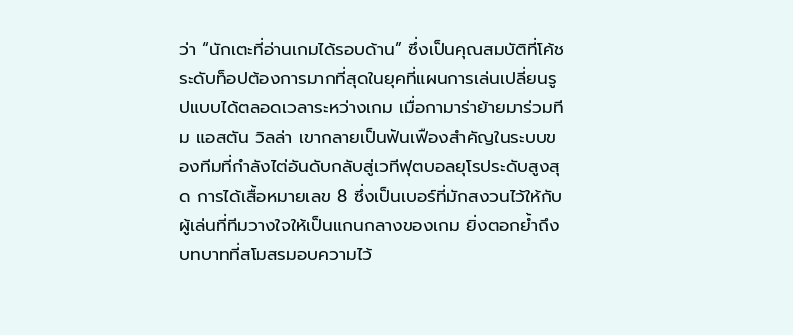ว่า “นักเตะที่อ่านเกมได้รอบด้าน” ซึ่งเป็นคุณสมบัติที่โค้ชระดับท็อปต้องการมากที่สุดในยุคที่แผนการเล่นเปลี่ยนรูปแบบได้ตลอดเวลาระหว่างเกม เมื่อกามาร่าย้ายมาร่วมทีม แอสตัน วิลล่า เขากลายเป็นฟันเฟืองสำคัญในระบบของทีมที่กำลังไต่อันดับกลับสู่เวทีฟุตบอลยุโรประดับสูงสุด การได้เสื้อหมายเลข 8 ซึ่งเป็นเบอร์ที่มักสงวนไว้ให้กับผู้เล่นที่ทีมวางใจให้เป็นแกนกลางของเกม ยิ่งตอกย้ำถึงบทบาทที่สโมสรมอบความไว้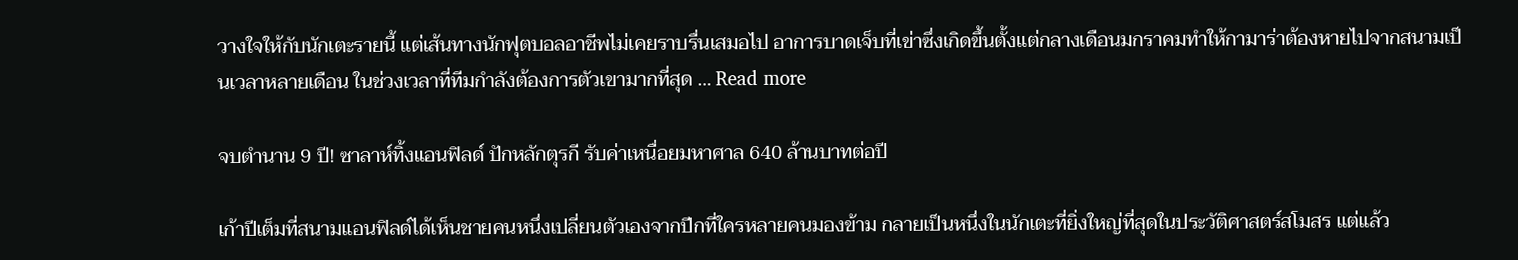วางใจให้กับนักเตะรายนี้ แต่เส้นทางนักฟุตบอลอาชีพไม่เคยราบรื่นเสมอไป อาการบาดเจ็บที่เข่าซึ่งเกิดขึ้นตั้งแต่กลางเดือนมกราคมทำให้กามาร่าต้องหายไปจากสนามเป็นเวลาหลายเดือน ในช่วงเวลาที่ทีมกำลังต้องการตัวเขามากที่สุด … Read more

จบตำนาน 9 ปี! ซาลาห์ทิ้งแอนฟิลด์ ปักหลักตุรกี รับค่าเหนื่อยมหาศาล 640 ล้านบาทต่อปี

เก้าปีเต็มที่สนามแอนฟิลด์ได้เห็นชายคนหนึ่งเปลี่ยนตัวเองจากปีกที่ใครหลายคนมองข้าม กลายเป็นหนึ่งในนักเตะที่ยิ่งใหญ่ที่สุดในประวัติศาสตร์สโมสร แต่แล้ว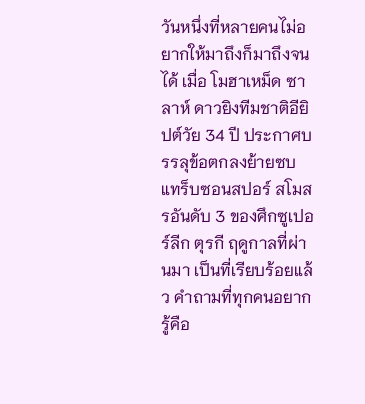วันหนึ่งที่หลายคนไม่อยากให้มาถึงก็มาถึงจนได้ เมื่อ โมฮาเหม็ด ซาลาห์ ดาวยิงทีมชาติอียิปต์วัย 34 ปี ประกาศบรรลุข้อตกลงย้ายซบ แทร็บซอนสปอร์ สโมสรอันดับ 3 ของศึกซูเปอร์ลีก ตุรกี ฤดูกาลที่ผ่านมา เป็นที่เรียบร้อยแล้ว คำถามที่ทุกคนอยากรู้คือ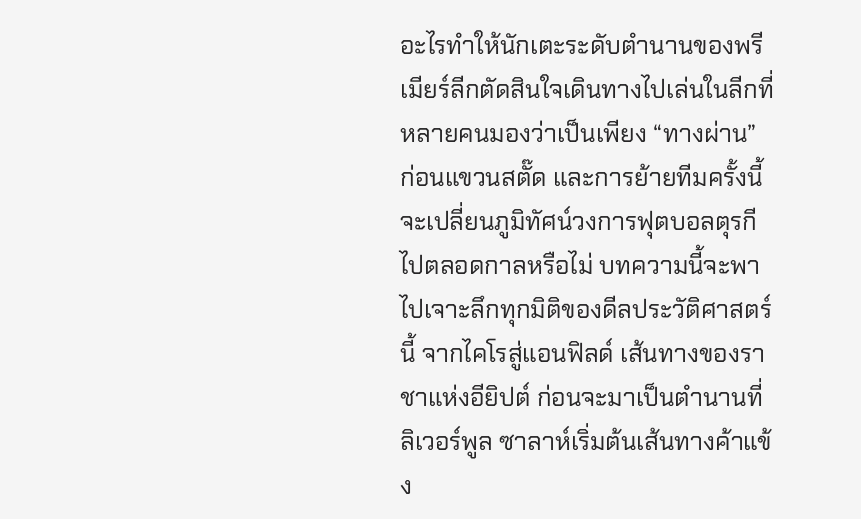อะไรทำให้นักเตะระดับตำนานของพรีเมียร์ลีกตัดสินใจเดินทางไปเล่นในลีกที่หลายคนมองว่าเป็นเพียง “ทางผ่าน” ก่อนแขวนสตั๊ด และการย้ายทีมครั้งนี้จะเปลี่ยนภูมิทัศน์วงการฟุตบอลตุรกีไปตลอดกาลหรือไม่ บทความนี้จะพาไปเจาะลึกทุกมิติของดีลประวัติศาสตร์นี้ จากไคโรสู่แอนฟิลด์ เส้นทางของราชาแห่งอียิปต์ ก่อนจะมาเป็นตำนานที่ลิเวอร์พูล ซาลาห์เริ่มต้นเส้นทางค้าแข้ง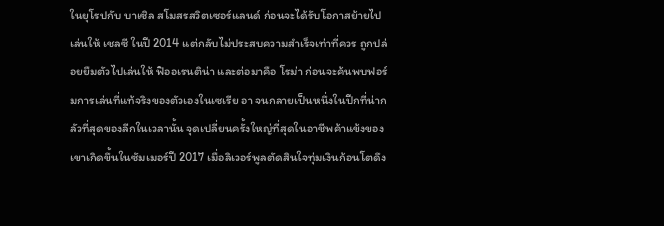ในยุโรปกับ บาเซิล สโมสรสวิตเซอร์แลนด์ ก่อนจะได้รับโอกาสย้ายไปเล่นให้ เชลซี ในปี 2014 แต่กลับไม่ประสบความสำเร็จเท่าที่ควร ถูกปล่อยยืมตัวไปเล่นให้ ฟิออเรนติน่า และต่อมาคือ โรม่า ก่อนจะค้นพบฟอร์มการเล่นที่แท้จริงของตัวเองในเซเรีย อา จนกลายเป็นหนึ่งในปีกที่น่ากลัวที่สุดของลีกในเวลานั้น จุดเปลี่ยนครั้งใหญ่ที่สุดในอาชีพค้าแข้งของเขาเกิดขึ้นในซัมเมอร์ปี 2017 เมื่อลิเวอร์พูลตัดสินใจทุ่มเงินก้อนโตดึง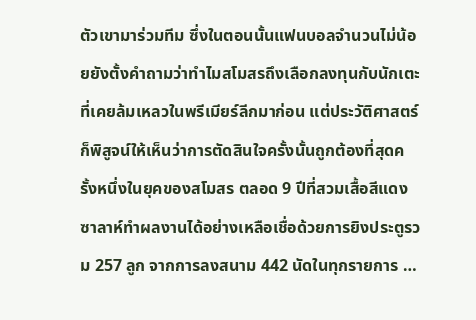ตัวเขามาร่วมทีม ซึ่งในตอนนั้นแฟนบอลจำนวนไม่น้อยยังตั้งคำถามว่าทำไมสโมสรถึงเลือกลงทุนกับนักเตะที่เคยล้มเหลวในพรีเมียร์ลีกมาก่อน แต่ประวัติศาสตร์ก็พิสูจน์ให้เห็นว่าการตัดสินใจครั้งนั้นถูกต้องที่สุดครั้งหนึ่งในยุคของสโมสร ตลอด 9 ปีที่สวมเสื้อสีแดง ซาลาห์ทำผลงานได้อย่างเหลือเชื่อด้วยการยิงประตูรวม 257 ลูก จากการลงสนาม 442 นัดในทุกรายการ …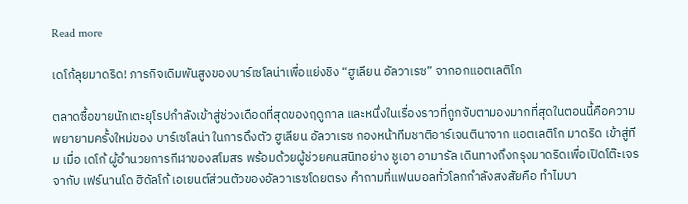Read more

เดโก้ลุยมาดริด! ภารกิจเดิมพันสูงของบาร์เซโลน่าเพื่อแย่งชิง “ฮูเลียน อัลวาเรซ” จากอกแอตเลติโก

ตลาดซื้อขายนักเตะยุโรปกำลังเข้าสู่ช่วงเดือดที่สุดของฤดูกาล และหนึ่งในเรื่องราวที่ถูกจับตามองมากที่สุดในตอนนี้คือความพยายามครั้งใหม่ของ บาร์เซโลน่า ในการดึงตัว ฮูเลียน อัลวาเรซ กองหน้าทีมชาติอาร์เจนตินาจาก แอตเลติโก มาดริด เข้าสู่ทีม เมื่อ เดโก้ ผู้อำนวยการกีฬาของสโมสร พร้อมด้วยผู้ช่วยคนสนิทอย่าง ชูเอา อามารัล เดินทางถึงกรุงมาดริดเพื่อเปิดโต๊ะเจรจากับ เฟร์นานโด ฮิดัลโก้ เอเยนต์ส่วนตัวของอัลวาเรซโดยตรง คำถามที่แฟนบอลทั่วโลกกำลังสงสัยคือ ทำไมบา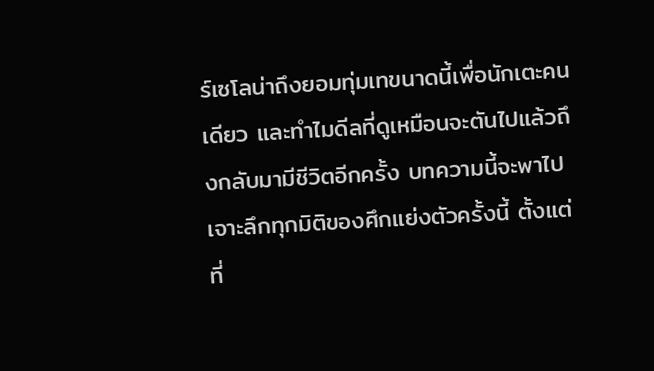ร์เซโลน่าถึงยอมทุ่มเทขนาดนี้เพื่อนักเตะคนเดียว และทำไมดีลที่ดูเหมือนจะตันไปแล้วถึงกลับมามีชีวิตอีกครั้ง บทความนี้จะพาไปเจาะลึกทุกมิติของศึกแย่งตัวครั้งนี้ ตั้งแต่ที่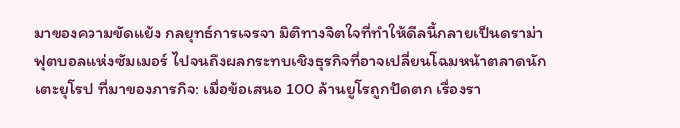มาของความขัดแย้ง กลยุทธ์การเจรจา มิติทางจิตใจที่ทำให้ดีลนี้กลายเป็นดราม่าฟุตบอลแห่งซัมเมอร์ ไปจนถึงผลกระทบเชิงธุรกิจที่อาจเปลี่ยนโฉมหน้าตลาดนักเตะยุโรป ที่มาของภารกิจ: เมื่อข้อเสนอ 100 ล้านยูโรถูกปัดตก เรื่องรา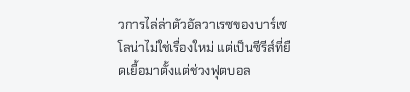วการไล่ล่าตัวอัลวาเรซของบาร์เซโลน่าไม่ใช่เรื่องใหม่ แต่เป็นซีรีส์ที่ยืดเยื้อมาตั้งแต่ช่วงฟุตบอล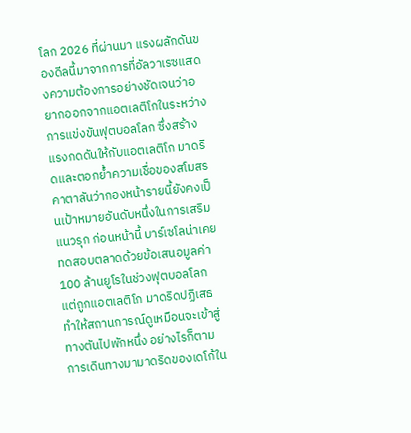โลก 2026 ที่ผ่านมา แรงผลักดันของดีลนี้มาจากการที่อัลวาเรซแสดงความต้องการอย่างชัดเจนว่าอยากออกจากแอตเลติโกในระหว่างการแข่งขันฟุตบอลโลก ซึ่งสร้างแรงกดดันให้กับแอตเลติโก มาดริดและตอกย้ำความเชื่อของสโมสรคาตาลันว่ากองหน้ารายนี้ยังคงเป็นเป้าหมายอันดับหนึ่งในการเสริมแนวรุก ก่อนหน้านี้ บาร์เซโลน่าเคยทดสอบตลาดด้วยข้อเสนอมูลค่า 100 ล้านยูโรในช่วงฟุตบอลโลก แต่ถูกแอตเลติโก มาดริดปฏิเสธ ทำให้สถานการณ์ดูเหมือนจะเข้าสู่ทางตันไปพักหนึ่ง อย่างไรก็ตาม การเดินทางมามาดริดของเดโก้ใน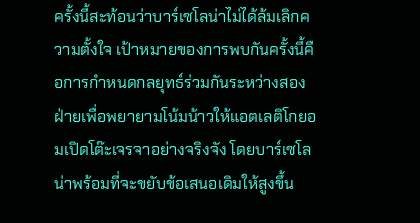ครั้งนี้สะท้อนว่าบาร์เซโลน่าไม่ได้ล้มเลิกความตั้งใจ เป้าหมายของการพบกันครั้งนี้คือการกำหนดกลยุทธ์ร่วมกันระหว่างสองฝ่ายเพื่อพยายามโน้มน้าวให้แอตเลติโกยอมเปิดโต๊ะเจรจาอย่างจริงจัง โดยบาร์เซโลน่าพร้อมที่จะขยับข้อเสนอเดิมให้สูงขึ้น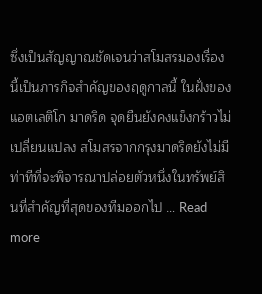ซึ่งเป็นสัญญาณชัดเจนว่าสโมสรมองเรื่องนี้เป็นภารกิจสำคัญของฤดูกาลนี้ ในฝั่งของแอตเลติโก มาดริด จุดยืนยังคงแข็งกร้าวไม่เปลี่ยนแปลง สโมสรจากกรุงมาดริดยังไม่มีท่าทีที่จะพิจารณาปล่อยตัวหนึ่งในทรัพย์สินที่สำคัญที่สุดของทีมออกไป … Read more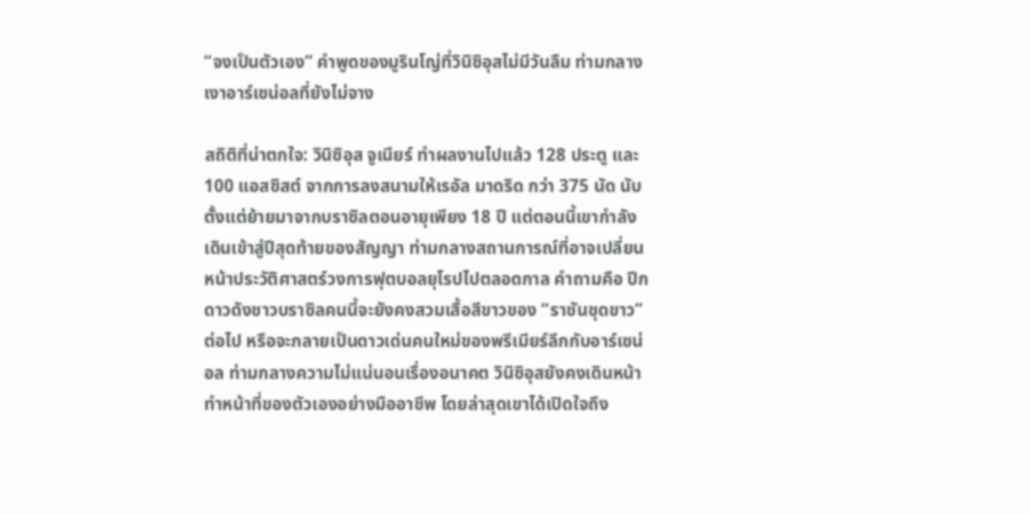“จงเป็นตัวเอง” คำพูดของมูรินโญ่ที่วินิซิอุสไม่มีวันลืม ท่ามกลางเงาอาร์เซน่อลที่ยังไม่จาง

สถิติที่น่าตกใจ: วินิซิอุส จูเนียร์ ทำผลงานไปแล้ว 128 ประตู และ 100 แอสซิสต์ จากการลงสนามให้เรอัล มาดริด กว่า 375 นัด นับตั้งแต่ย้ายมาจากบราซิลตอนอายุเพียง 18 ปี แต่ตอนนี้เขากำลังเดินเข้าสู่ปีสุดท้ายของสัญญา ท่ามกลางสถานการณ์ที่อาจเปลี่ยนหน้าประวัติศาสตร์วงการฟุตบอลยุโรปไปตลอดกาล คำถามคือ ปีกดาวดังชาวบราซิลคนนี้จะยังคงสวมเสื้อสีขาวของ “ราชันชุดขาว” ต่อไป หรือจะกลายเป็นดาวเด่นคนใหม่ของพรีเมียร์ลีกกับอาร์เซน่อล ท่ามกลางความไม่แน่นอนเรื่องอนาคต วินิซิอุสยังคงเดินหน้าทำหน้าที่ของตัวเองอย่างมืออาชีพ โดยล่าสุดเขาได้เปิดใจถึง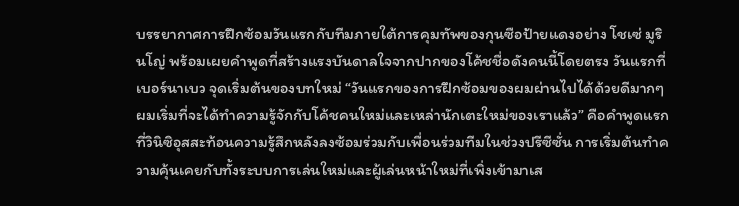บรรยากาศการฝึกซ้อมวันแรกกับทีมภายใต้การคุมทัพของกุนซือป้ายแดงอย่าง โชเซ่ มูรินโญ่ พร้อมเผยคำพูดที่สร้างแรงบันดาลใจจากปากของโค้ชชื่อดังคนนี้โดยตรง วันแรกที่เบอร์นาเบว จุดเริ่มต้นของบทใหม่ “วันแรกของการฝึกซ้อมของผมผ่านไปได้ด้วยดีมากๆ ผมเริ่มที่จะได้ทำความรู้จักกับโค้ชคนใหม่และเหล่านักเตะใหม่ของเราแล้ว” คือคำพูดแรกที่วินิซิอุสสะท้อนความรู้สึกหลังลงซ้อมร่วมกับเพื่อนร่วมทีมในช่วงปรีซีซั่น การเริ่มต้นทำความคุ้นเคยกับทั้งระบบการเล่นใหม่และผู้เล่นหน้าใหม่ที่เพิ่งเข้ามาเส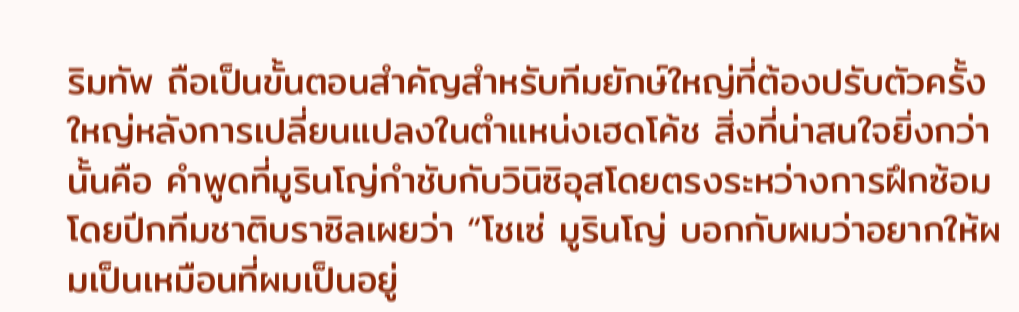ริมทัพ ถือเป็นขั้นตอนสำคัญสำหรับทีมยักษ์ใหญ่ที่ต้องปรับตัวครั้งใหญ่หลังการเปลี่ยนแปลงในตำแหน่งเฮดโค้ช สิ่งที่น่าสนใจยิ่งกว่านั้นคือ คำพูดที่มูรินโญ่กำชับกับวินิซิอุสโดยตรงระหว่างการฝึกซ้อม โดยปีกทีมชาติบราซิลเผยว่า “โชเซ่ มูรินโญ่ บอกกับผมว่าอยากให้ผมเป็นเหมือนที่ผมเป็นอยู่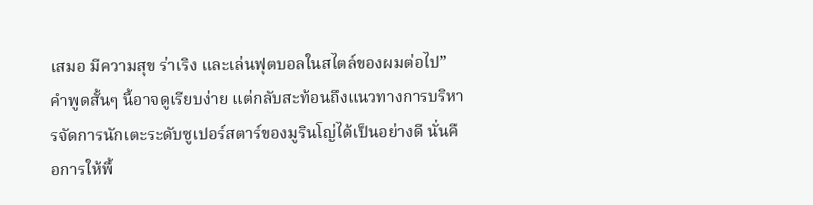เสมอ มีความสุข ร่าเริง และเล่นฟุตบอลในสไตล์ของผมต่อไป” คำพูดสั้นๆ นี้อาจดูเรียบง่าย แต่กลับสะท้อนถึงแนวทางการบริหารจัดการนักเตะระดับซูเปอร์สตาร์ของมูรินโญ่ได้เป็นอย่างดี นั่นคือการให้พื้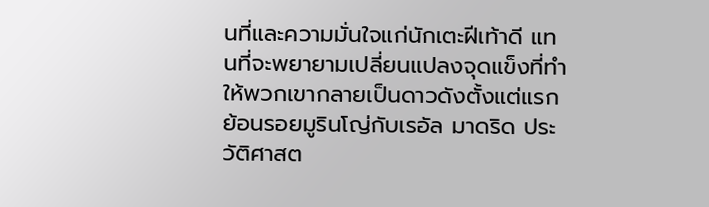นที่และความมั่นใจแก่นักเตะฝีเท้าดี แทนที่จะพยายามเปลี่ยนแปลงจุดแข็งที่ทำให้พวกเขากลายเป็นดาวดังตั้งแต่แรก ย้อนรอยมูรินโญ่กับเรอัล มาดริด ประวัติศาสต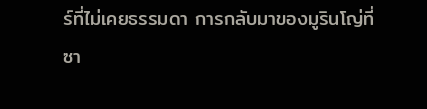ร์ที่ไม่เคยธรรมดา การกลับมาของมูรินโญ่ที่ซา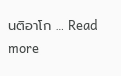นติอาโก … Read more